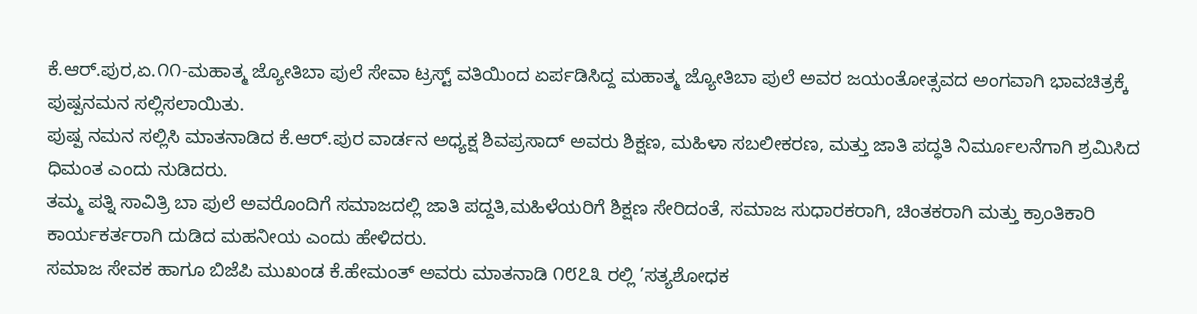ಕೆ.ಆರ್.ಪುರ,ಏ.೧೧-ಮಹಾತ್ಮ ಜ್ಯೋತಿಬಾ ಪುಲೆ ಸೇವಾ ಟ್ರಸ್ಟ್ ವತಿಯಿಂದ ಏರ್ಪಡಿಸಿದ್ದ ಮಹಾತ್ಮ ಜ್ಯೋತಿಬಾ ಪುಲೆ ಅವರ ಜಯಂತೋತ್ಸವದ ಅಂಗವಾಗಿ ಭಾವಚಿತ್ರಕ್ಕೆ ಪುಷ್ಪನಮನ ಸಲ್ಲಿಸಲಾಯಿತು.
ಪುಷ್ಪ ನಮನ ಸಲ್ಲಿಸಿ ಮಾತನಾಡಿದ ಕೆ.ಆರ್.ಪುರ ವಾರ್ಡನ ಅಧ್ಯಕ್ಷ ಶಿವಪ್ರಸಾದ್ ಅವರು ಶಿಕ್ಷಣ, ಮಹಿಳಾ ಸಬಲೀಕರಣ, ಮತ್ತು ಜಾತಿ ಪದ್ಧತಿ ನಿರ್ಮೂಲನೆಗಾಗಿ ಶ್ರಮಿಸಿದ ಧಿಮಂತ ಎಂದು ನುಡಿದರು.
ತಮ್ಮ ಪತ್ನಿ ಸಾವಿತ್ರಿ ಬಾ ಪುಲೆ ಅವರೊಂದಿಗೆ ಸಮಾಜದಲ್ಲಿ ಜಾತಿ ಪದ್ದತಿ,ಮಹಿಳೆಯರಿಗೆ ಶಿಕ್ಷಣ ಸೇರಿದಂತೆ, ಸಮಾಜ ಸುಧಾರಕರಾಗಿ, ಚಿಂತಕರಾಗಿ ಮತ್ತು ಕ್ರಾಂತಿಕಾರಿ ಕಾರ್ಯಕರ್ತರಾಗಿ ದುಡಿದ ಮಹನೀಯ ಎಂದು ಹೇಳಿದರು.
ಸಮಾಜ ಸೇವಕ ಹಾಗೂ ಬಿಜೆಪಿ ಮುಖಂಡ ಕೆ.ಹೇಮಂತ್ ಅವರು ಮಾತನಾಡಿ ೧೮೭೩ ರಲ್ಲಿ ’ಸತ್ಯಶೋಧಕ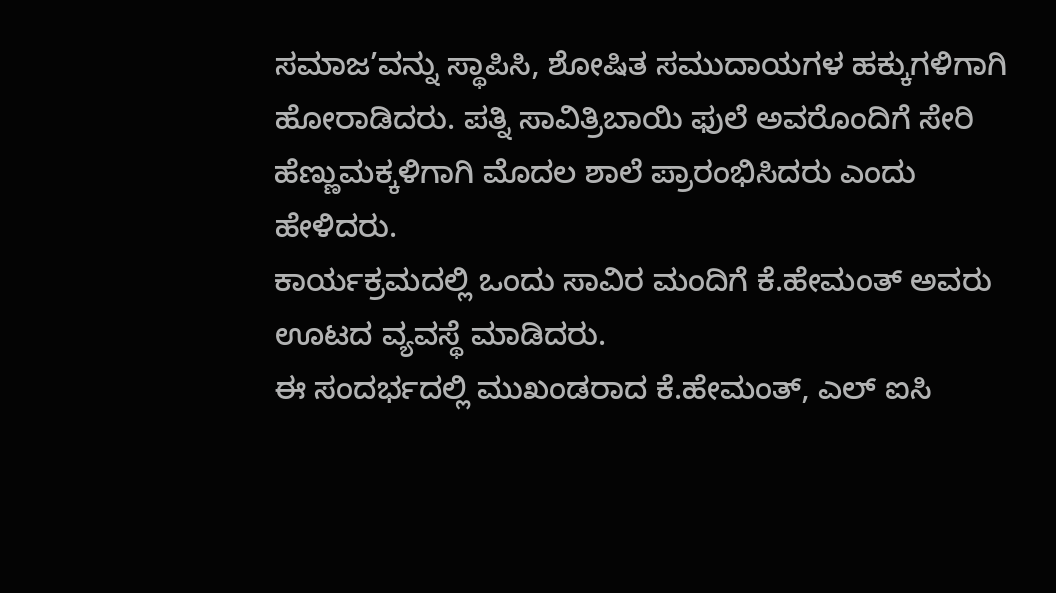ಸಮಾಜ’ವನ್ನು ಸ್ಥಾಪಿಸಿ, ಶೋಷಿತ ಸಮುದಾಯಗಳ ಹಕ್ಕುಗಳಿಗಾಗಿ ಹೋರಾಡಿದರು. ಪತ್ನಿ ಸಾವಿತ್ರಿಬಾಯಿ ಫುಲೆ ಅವರೊಂದಿಗೆ ಸೇರಿ ಹೆಣ್ಣುಮಕ್ಕಳಿಗಾಗಿ ಮೊದಲ ಶಾಲೆ ಪ್ರಾರಂಭಿಸಿದರು ಎಂದು ಹೇಳಿದರು.
ಕಾರ್ಯಕ್ರಮದಲ್ಲಿ ಒಂದು ಸಾವಿರ ಮಂದಿಗೆ ಕೆ.ಹೇಮಂತ್ ಅವರು ಊಟದ ವ್ಯವಸ್ಥೆ ಮಾಡಿದರು.
ಈ ಸಂದರ್ಭದಲ್ಲಿ ಮುಖಂಡರಾದ ಕೆ.ಹೇಮಂತ್, ಎಲ್ ಐಸಿ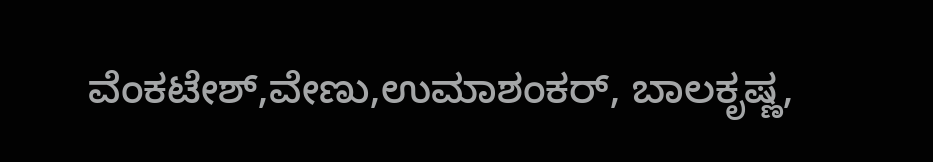ವೆಂಕಟೇಶ್,ವೇಣು,ಉಮಾಶಂಕರ್, ಬಾಲಕೃಷ್ಣ,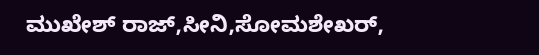ಮುಖೇಶ್ ರಾಜ್,ಸೀನಿ,ಸೋಮಶೇಖರ್,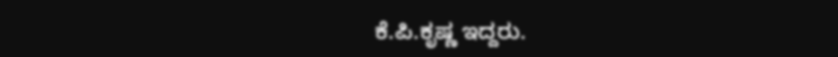ಕೆ.ಪಿ.ಕೃಷ್ಣ ಇದ್ದರು.